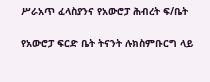ሥራአጥ ፈላስያንና የአውሮፓ ሕብረት ፍ/ቤት

የአውሮፓ ፍርድ ቤት ትናንት ሉክስምቡርግ ላይ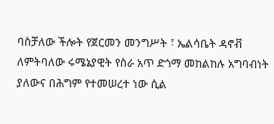ባስቻለው ችሎት የጀርመን መንግሥት ፣ ኤልሳቤት ዳኖቭ ለምትባለው ሩሜኔያዊት የስራ አጥ ድጎማ መከልከሉ አግባብነት ያለውና በሕግም የተመሠረተ ነው ሲል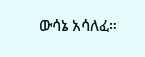ውሳኔ አሳለፈ።